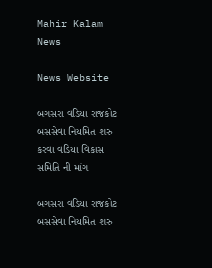Mahir Kalam News

News Website

બગસરા વડિયા રાજકોટ બસસેવા નિયમિત શરુ કરવા વડિયા વિકાસ સમિતિ ની માંગ

બગસરા વડિયા રાજકોટ બસસેવા નિયમિત શરુ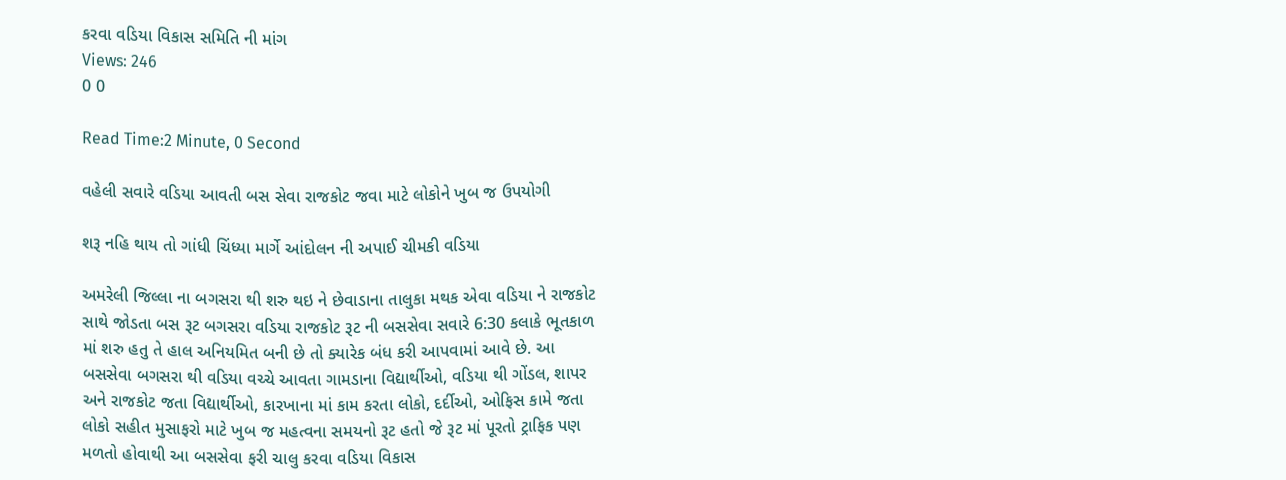કરવા વડિયા વિકાસ સમિતિ ની માંગ
Views: 246
0 0

Read Time:2 Minute, 0 Second

વહેલી સવારે વડિયા આવતી બસ સેવા રાજકોટ જવા માટે લોકોને ખુબ જ ઉપયોગી

શરૂ નહિ થાય તો ગાંધી ચિંધ્યા માર્ગે આંદોલન ની અપાઈ ચીમકી વડિયા

અમરેલી જિલ્લા ના બગસરા થી શરુ થઇ ને છેવાડાના તાલુકા મથક એવા વડિયા ને રાજકોટ સાથે જોડતા બસ રૂટ બગસરા વડિયા રાજકોટ રૂટ ની બસસેવા સવારે 6:30 કલાકે ભૂતકાળ માં શરુ હતુ તે હાલ અનિયમિત બની છે તો ક્યારેક બંધ કરી આપવામાં આવે છે. આ બસસેવા બગસરા થી વડિયા વચ્ચે આવતા ગામડાના વિદ્યાર્થીઓ, વડિયા થી ગોંડલ, શાપર અને રાજકોટ જતા વિદ્યાર્થીઓ, કારખાના માં કામ કરતા લોકો, દર્દીઓ, ઓફિસ કામે જતા લોકો સહીત મુસાફરો માટે ખુબ જ મહત્વના સમયનો રૂટ હતો જે રૂટ માં પૂરતો ટ્રાફિક પણ મળતો હોવાથી આ બસસેવા ફરી ચાલુ કરવા વડિયા વિકાસ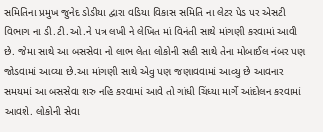સમિતિના પ્રમુખ જુનેદ ડોડીયા દ્વારા વડિયા વિકાસ સમિતિ ના લેટર પેડ પર એસટી વિભાગ ના ડી.ટી.ઓ.ને પત્ર લખી ને લેખિત માં વિનંતી સાથે માંગણી કરવામાં આવી છે. જેમા સાથે આ બસસેવા નો લાભ લેતા લોકોની સહી સાથે તેના મોબાઈલ નંબર પણ જોડવામાં આવ્યા છે.આ માંગણી સાથે એવુ પણ જણાવવામાં આવ્યુ છે આવનાર સમયમાં આ બસસેવા શરુ નહિ કરવામાં આવે તો ગાંધી ચિંધ્યા માર્ગે આંદોલન કરવામાં આવશે. લોકોની સેવા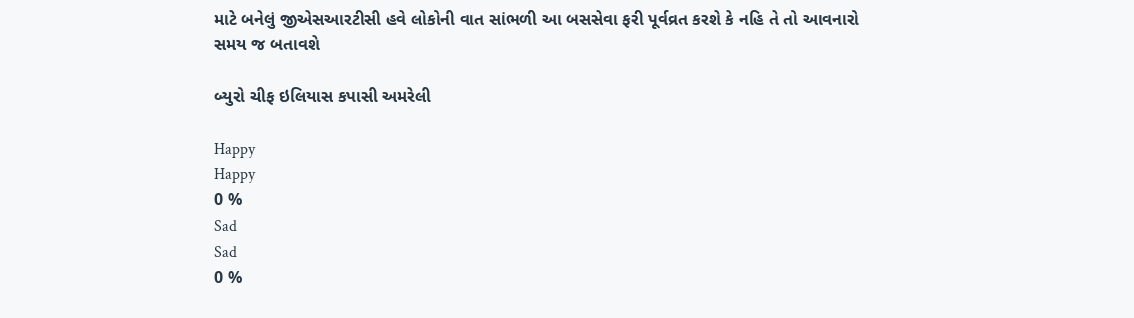માટે બનેલું જીએસઆરટીસી હવે લોકોની વાત સાંભળી આ બસસેવા ફરી પૂર્વવ્રત કરશે કે નહિ તે તો આવનારો સમય જ બતાવશે

બ્યુરો ચીફ ઇલિયાસ કપાસી અમરેલી

Happy
Happy
0 %
Sad
Sad
0 %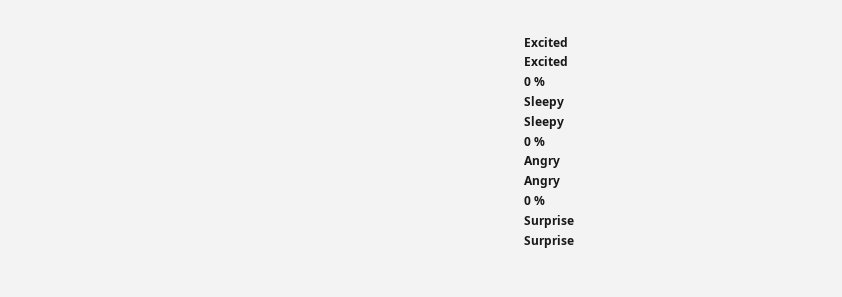Excited
Excited
0 %
Sleepy
Sleepy
0 %
Angry
Angry
0 %
Surprise
Surprise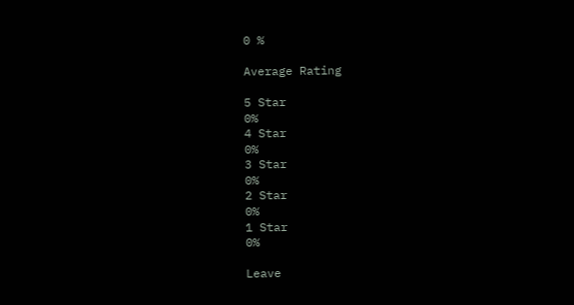0 %

Average Rating

5 Star
0%
4 Star
0%
3 Star
0%
2 Star
0%
1 Star
0%

Leave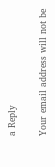a Reply

Your email address will not be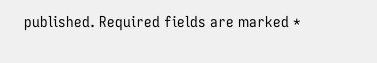published. Required fields are marked *